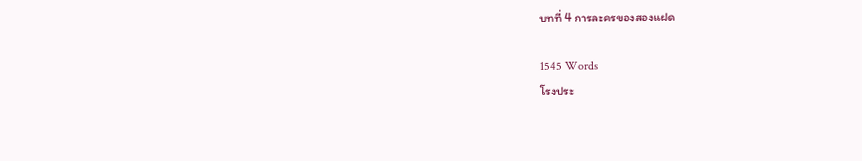บทที่ 4 การละครของสองแฝด

1545 Words
โรงประ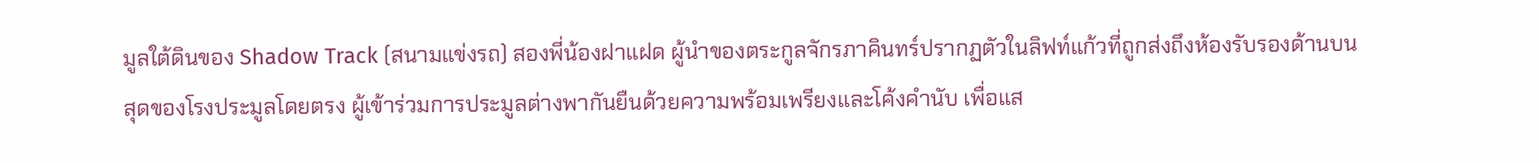มูลใต้ดินของ Shadow Track (สนามแข่งรถ) สองพี่น้องฝาแฝด ผู้นำของตระกูลจักรภาคินทร์ปรากฏตัวในลิฟท์แก้วที่ถูกส่งถึงห้องรับรองด้านบนสุดของโรงประมูลโดยตรง ผู้เข้าร่วมการประมูลต่างพากันยืนด้วยความพร้อมเพรียงและโค้งคำนับ เพื่อแส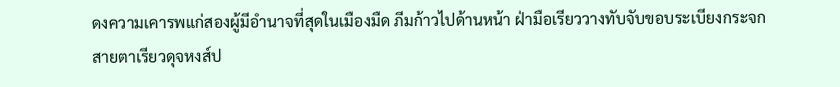ดงความเคารพแก่สองผู้มีอำนาจที่สุดในเมืองมืด ภีมก้าวไปด้านหน้า ฝ่ามือเรียววางทับจับขอบระเบียงกระจก สายตาเรียวดุจหงส์ป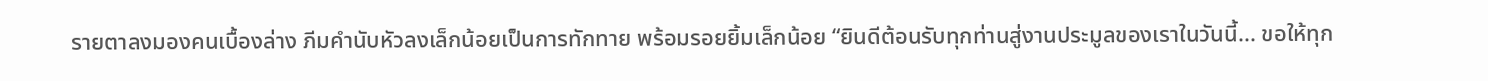รายตาลงมองคนเบื้องล่าง ภีมคำนับหัวลงเล็กน้อยเป็นการทักทาย พร้อมรอยยิ้มเล็กน้อย “ยินดีต้อนรับทุกท่านสู่งานประมูลของเราในวันนี้... ขอให้ทุก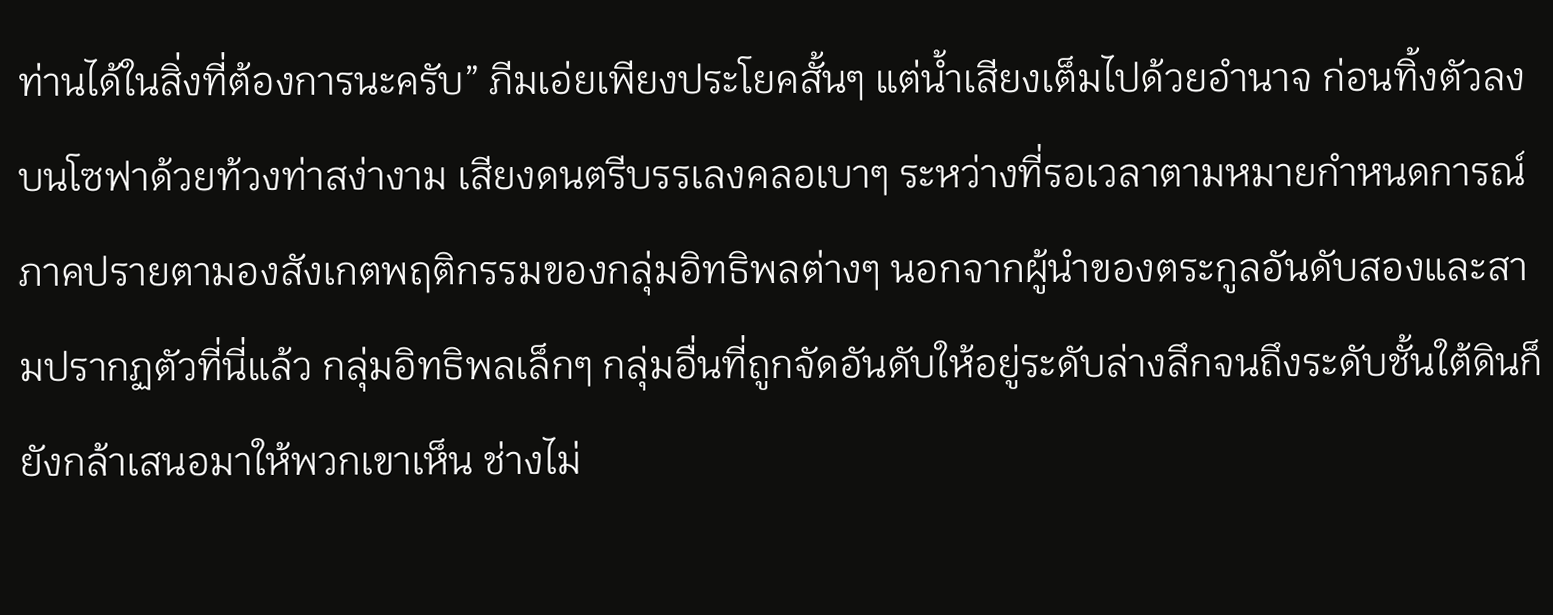ท่านได้ในสิ่งที่ต้องการนะครับ” ภีมเอ่ยเพียงประโยคสั้นๆ แต่น้ำเสียงเต็มไปด้วยอำนาจ ก่อนทิ้งตัวลงบนโซฟาด้วยท้วงท่าสง่างาม เสียงดนตรีบรรเลงคลอเบาๆ ระหว่างที่รอเวลาตามหมายกำหนดการณ์ ภาคปรายตามองสังเกตพฤติกรรมของกลุ่มอิทธิพลต่างๆ นอกจากผู้นำของตระกูลอันดับสองและสามปรากฏตัวที่นี่แล้ว กลุ่มอิทธิพลเล็กๆ กลุ่มอื่นที่ถูกจัดอันดับให้อยู่ระดับล่างลึกจนถึงระดับชั้นใต้ดินก็ยังกล้าเสนอมาให้พวกเขาเห็น ช่างไม่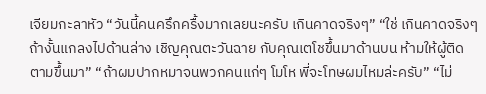เจียมกะลาหัว “วันนี้คนครึกครื้งมากเลยนะครับ เกินคาดจริงๆ” “ใช่ เกินคาดจริงๆ ถ้างั้นแกลงไปด้านล่าง เชิญคุณตะวันฉาย กับคุณเตโชขึ้นมาด้านบน ห้ามให้ผู้ติดตามขึ้นมา” “ถ้าผมปากหมาจนพวกคนแก่ๆ โมโห พี่จะโทษผมไหมล่ะครับ” “ไม่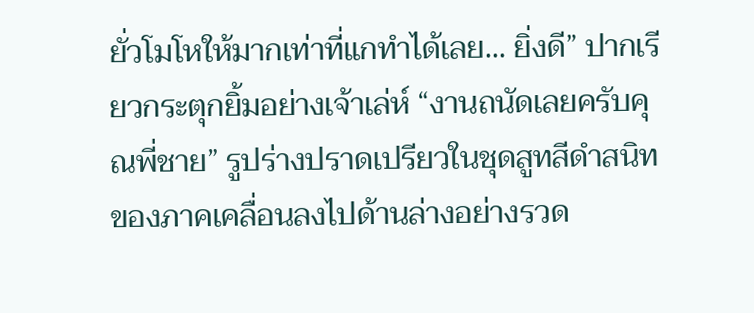ยั่วโมโหให้มากเท่าที่แกทำได้เลย... ยิ่งดี” ปากเรียวกระตุกยิ้มอย่างเจ้าเล่ห์ “งานถนัดเลยครับคุณพี่ชาย” รูปร่างปราดเปรียวในชุดสูทสีดำสนิทของภาคเคลื่อนลงไปด้านล่างอย่างรวด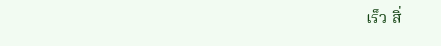เร็ว สิ่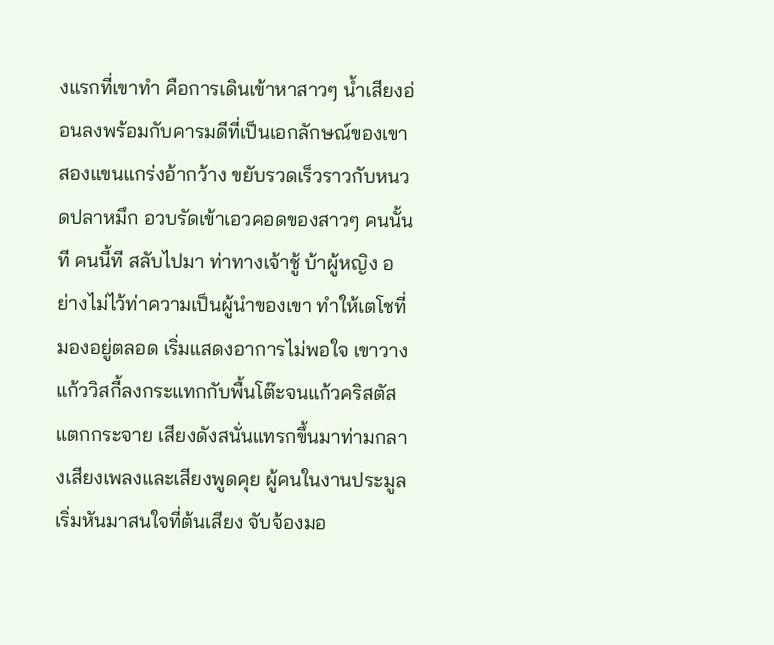งแรกที่เขาทำ คือการเดินเข้าหาสาวๆ น้ำเสียงอ่อนลงพร้อมกับคารมดีที่เป็นเอกลักษณ์ของเขา สองแขนแกร่งอ้ากว้าง ขยับรวดเร็วราวกับหนวดปลาหมึก อวบรัดเข้าเอวคอดของสาวๆ คนนั้นที คนนี้ที สลับไปมา ท่าทางเจ้าชู้ บ้าผู้หญิง อย่างไม่ไว้ท่าความเป็นผู้นำของเขา ทำให้เตโชที่มองอยู่ตลอด เริ่มแสดงอาการไม่พอใจ เขาวางแก้ววิสกี้ลงกระแทกกับพื้นโต๊ะจนแก้วคริสตัสแตกกระจาย เสียงดังสนั่นแทรกขึ้นมาท่ามกลางเสียงเพลงและเสียงพูดคุย ผู้คนในงานประมูลเริ่มหันมาสนใจที่ต้นเสียง จับจ้องมอ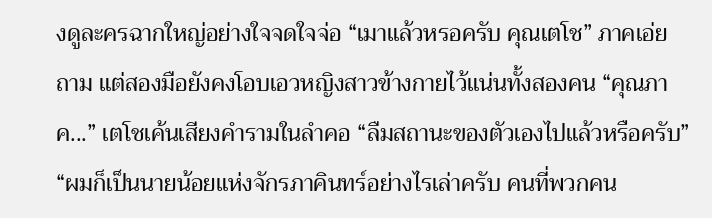งดูละครฉากใหญ่อย่างใจจดใจจ่อ “เมาแล้วหรอครับ คุณเตโช” ภาคเอ่ยถาม แต่สองมือยังคงโอบเอวหญิงสาวข้างกายไว้แน่นทั้งสองคน “คุณภาค...” เตโชเค้นเสียงคำรามในลำคอ “ลืมสถานะของตัวเองไปแล้วหรือครับ” “ผมก็เป็นนายน้อยแห่งจักรภาคินทร์อย่างไรเล่าครับ คนที่พวกคน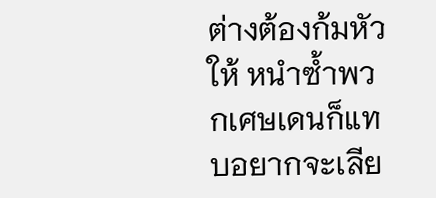ต่างต้องก้มหัวให้ หนำซ้ำพวกเศษเดนก็แทบอยากจะเลีย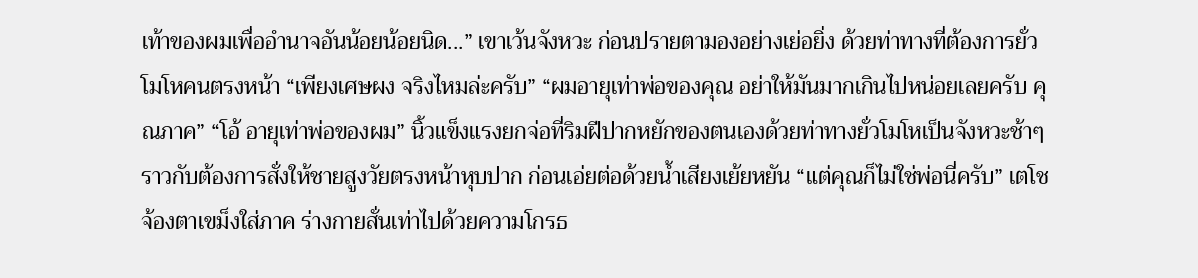เท้าของผมเพื่ออำนาจอันน้อยน้อยนิด...” เขาเว้นจังหวะ ก่อนปรายตามองอย่างเย่อยิ่ง ด้วยท่าทางที่ต้องการยั่วโมโหคนตรงหน้า “เพียงเศษผง จริงไหมล่ะครับ” “ผมอายุเท่าพ่อของคุณ อย่าให้มันมากเกินไปหน่อยเลยครับ คุณภาค” “โอ้ อายุเท่าพ่อของผม” นิ้วแข็งแรงยกจ่อที่ริมฝีปากหยักของตนเองด้วยท่าทางยั่วโมโหเป็นจังหวะช้าๆ ราวกับต้องการสั่งให้ชายสูงวัยตรงหน้าหุบปาก ก่อนเอ่ยต่อด้วยน้ำเสียงเย้ยหยัน “แต่คุณก็ไม่ใช่พ่อนี่ครับ” เตโชจ้องตาเขม็งใส่ภาค ร่างกายสั่นเท่าไปด้วยความโกรธ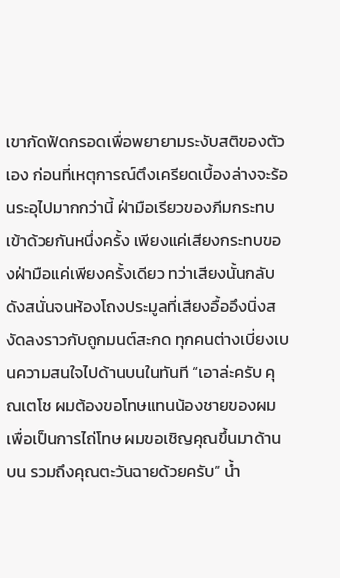เขากัดฟัดกรอดเพื่อพยายามระงับสติของตัวเอง ก่อนที่เหตุการณ์ตึงเครียดเบื้องล่างจะร้อนระอุไปมากกว่านี้ ฝ่ามือเรียวของภีมกระทบเข้าด้วยกันหนึ่งครั้ง เพียงแค่เสียงกระทบของฝ่ามือแค่เพียงครั้งเดียว ทว่าเสียงนั้นกลับดังสนั่นจนห้องโถงประมูลที่เสียงอื้ออึงนิ่งสงัดลงราวกับถูกมนต์สะกด ทุกคนต่างเบี่ยงเบนความสนใจไปด้านบนในทันที “เอาล่ะครับ คุณเตโช ผมต้องขอโทษแทนน้องชายของผม เพื่อเป็นการไถ่โทษ ผมขอเชิญคุณขึ้นมาด้านบน รวมถึงคุณตะวันฉายด้วยครับ” น้ำ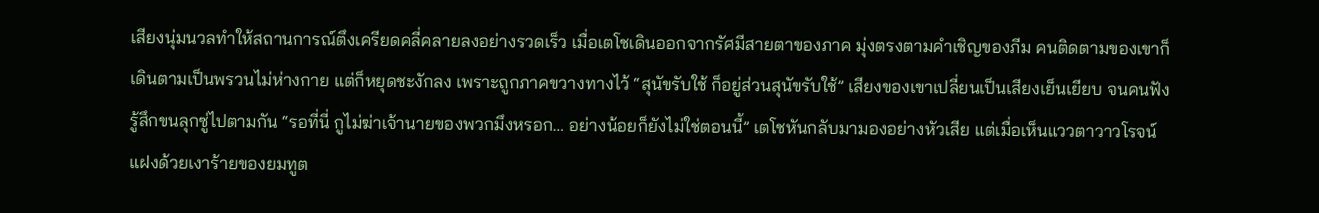เสียงนุ่มนวลทำให้สถานการณ์ตึงเครียดคลี่คลายลงอย่างรวดเร็ว เมื่อเตโชเดินออกจากรัศมีสายตาของภาค มุ่งตรงตามคำเชิญของภีม คนติดตามของเขาก็เดินตามเป็นพรวนไม่ห่างกาย แต่ก็หยุดชะงักลง เพราะถูกภาคขวางทางไว้ “สุนัขรับใช้ ก็อยู่ส่วนสุนัขรับใช้” เสียงของเขาเปลี่ยนเป็นเสียงเย็นเยียบ จนคนฟังรู้สึกขนลุกซู่ไปตามกัน “รอที่นี่ กูไม่ฆ่าเจ้านายของพวกมึงหรอก… อย่างน้อยก็ยังไม่ใช่ตอนนี้” เตโชหันกลับมามองอย่างหัวเสีย แต่เมื่อเห็นแววตาวาวโรจน์แฝงด้วยเงาร้ายของยมทูต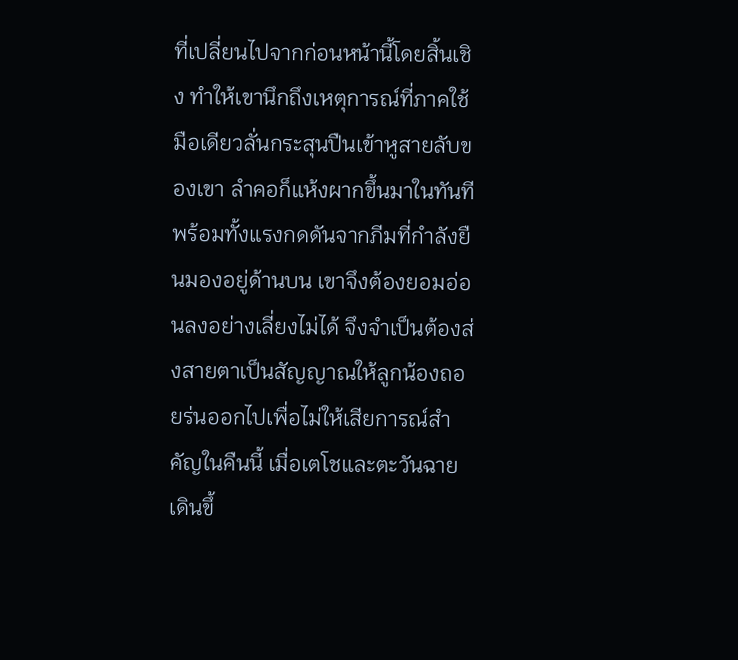ที่เปลี่ยนไปจากก่อนหน้านี้โดยสิ้นเชิง ทำให้เขานึกถึงเหตุการณ์ที่ภาคใช้มือเดียวลั่นกระสุนปืนเข้าหูสายลับของเขา ลำคอก็แห้งผากขึ้นมาในทันที พร้อมทั้งแรงกดดันจากภีมที่กำลังยืนมองอยู่ด้านบน เขาจึงต้องยอมอ่อนลงอย่างเลี่ยงไม่ได้ จึงจำเป็นต้องส่งสายตาเป็นสัญญาณให้ลูกน้องถอยร่นออกไปเพื่อไม่ให้เสียการณ์สำคัญในคืนนี้ เมื่อเตโชและตะวันฉายเดินขึ้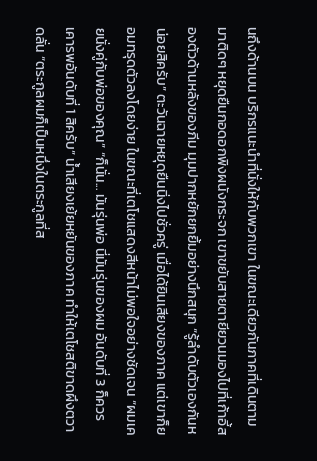นถึงด้านบน บริกรแนะนำที่นั่งให้กับพวกเขา ในขณะเดียวกันภาคที่เดินตามมาติดๆ หยุดยืนกอดอกพิงผนังกระจก เขาขยับสายตายียวนมองไปที่เก้าอี้สองตัวด้านหลังของภีม มุมปากหยักยกยิ้มอย่างนึกสนุก “รู้ลำดับตัวเองกันหน่อยสิครับ” ตะวันฉายหยุดยืนนิ่งไปชั่วครู่ เมื่อได้ยินเสียงของภาค แต่เขาก็ยอมทรุดตัวลงโดยง่าย ในขณะที่เตโชแสดงสีหน้าไม่พอใจอย่างชัดเจน “ผมเคยนั่งคู่กับพ่อของคุณ” “ก็นั่น... มันรุ่นพ่อ นี่มันรุ่นของผม อันดับที่ 3 ก็ควรเคารพอันดับที่ 1 สิครับ” น้ำเสียงเย้ยหยันของภาค ทำให้เตโชสติขาดผึงตวาดลั่น “ตระกูลผมก็เป็นหนึ่งในตระกูลที่ส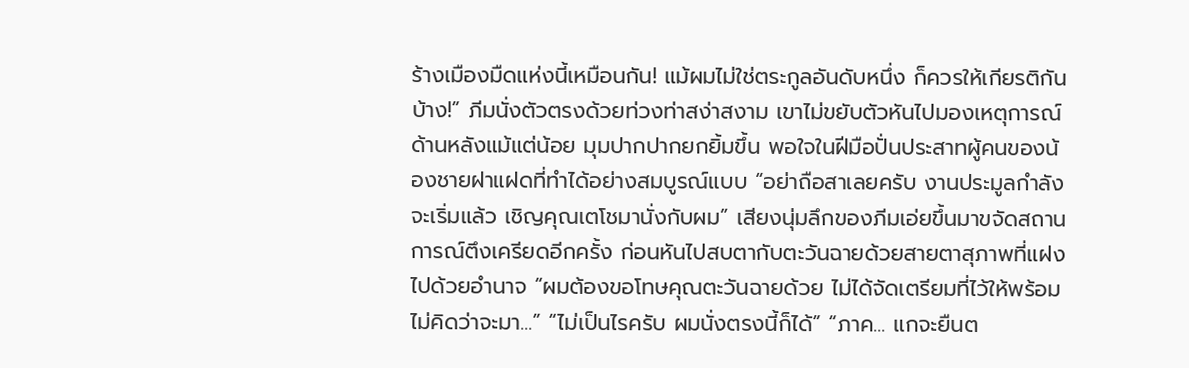ร้างเมืองมืดแห่งนี้เหมือนกัน! แม้ผมไม่ใช่ตระกูลอันดับหนึ่ง ก็ควรให้เกียรติกันบ้าง!” ภีมนั่งตัวตรงด้วยท่วงท่าสง่าสงาม เขาไม่ขยับตัวหันไปมองเหตุการณ์ด้านหลังแม้แต่น้อย มุมปากปากยกยิ้มขึ้น พอใจในฝีมือปั่นประสาทผู้คนของน้องชายฝาแฝดที่ทำได้อย่างสมบูรณ์แบบ “อย่าถือสาเลยครับ งานประมูลกำลังจะเริ่มแล้ว เชิญคุณเตโชมานั่งกับผม” เสียงนุ่มลึกของภีมเอ่ยขึ้นมาขจัดสถานการณ์ตึงเครียดอีกครั้ง ก่อนหันไปสบตากับตะวันฉายด้วยสายตาสุภาพที่แฝงไปด้วยอำนาจ “ผมต้องขอโทษคุณตะวันฉายด้วย ไม่ได้จัดเตรียมที่ไว้ให้พร้อม ไม่คิดว่าจะมา...” “ไม่เป็นไรครับ ผมนั่งตรงนี้ก็ได้” “ภาค... แกจะยืนต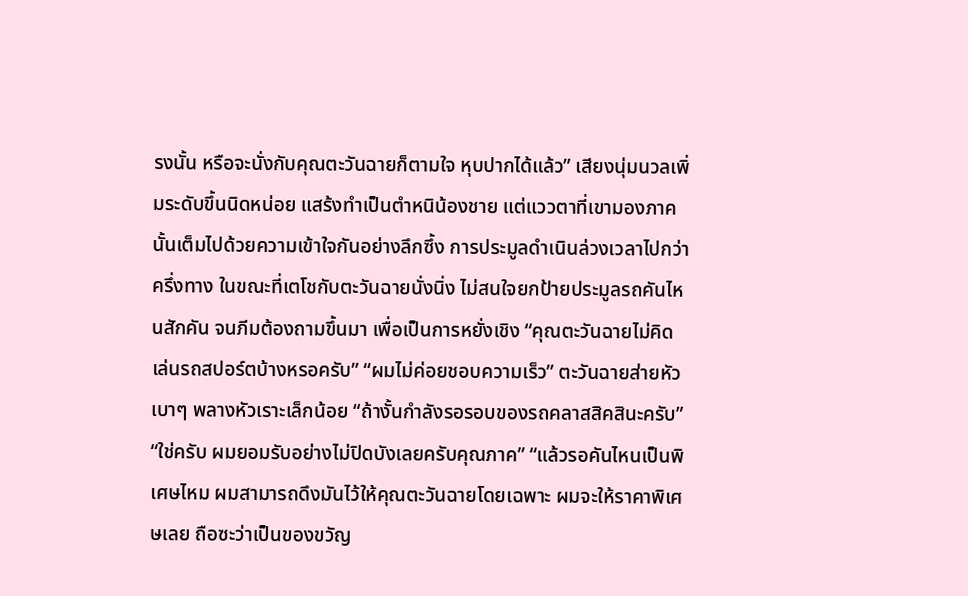รงนั้น หรือจะนั่งกับคุณตะวันฉายก็ตามใจ หุบปากได้แล้ว” เสียงนุ่มนวลเพิ่มระดับขึ้นนิดหน่อย แสร้งทำเป็นตำหนิน้องชาย แต่แววตาที่เขามองภาคนั้นเต็มไปด้วยความเข้าใจกันอย่างลึกซึ้ง การประมูลดำเนินล่วงเวลาไปกว่าครึ่งทาง ในขณะที่เตโชกับตะวันฉายนั่งนิ่ง ไม่สนใจยกป้ายประมูลรถคันไหนสักคัน จนภีมต้องถามขึ้นมา เพื่อเป็นการหยั่งเชิง “คุณตะวันฉายไม่คิดเล่นรถสปอร์ตบ้างหรอครับ” “ผมไม่ค่อยชอบความเร็ว” ตะวันฉายส่ายหัวเบาๆ พลางหัวเราะเล็กน้อย “ถ้างั้นกำลังรอรอบของรถคลาสสิคสินะครับ” “ใช่ครับ ผมยอมรับอย่างไม่ปิดบังเลยครับคุณภาค” “แล้วรอคันไหนเป็นพิเศษไหม ผมสามารถดึงมันไว้ให้คุณตะวันฉายโดยเฉพาะ ผมจะให้ราคาพิเศษเลย ถือซะว่าเป็นของขวัญ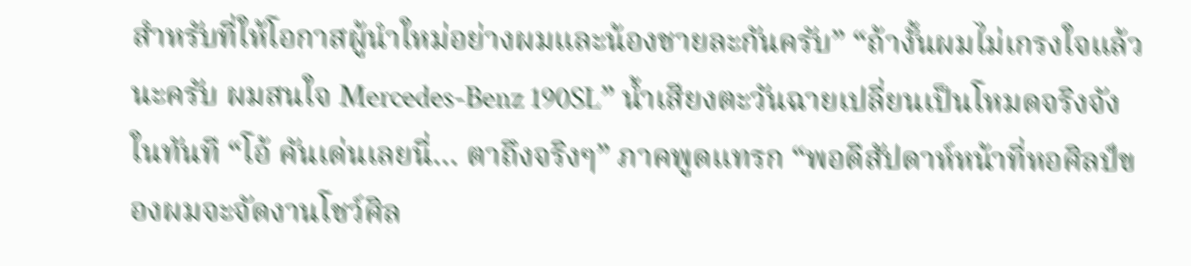สำหรับที่ให้โอกาสผู้นำใหม่อย่างผมและน้องชายละกันครับ” “ถ้างั้นผมไม่เกรงใจแล้วนะครับ ผมสนใจ Mercedes-Benz 190SL” น้ำเสียงตะวันฉายเปลี่ยนเป็นโหมดจริงจังในทันที “โอ้ คันเด่นเลยนี่… ตาถึงจริงๆ” ภาคพูดแทรก “พอดีสัปดาห์หน้าที่หอศิลป์ของผมจะจัดงานโชว์ศิล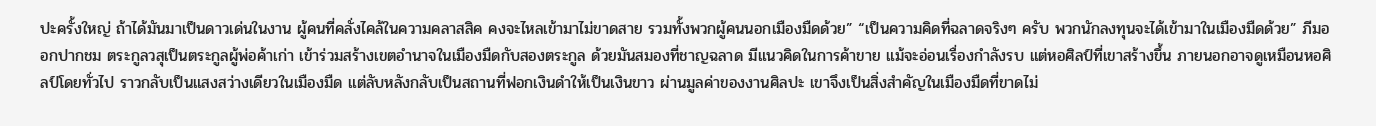ปะครั้งใหญ่ ถ้าได้มันมาเป็นดาวเด่นในงาน ผู้คนที่คลั่งไคล้ในความคลาสสิค คงจะไหลเข้ามาไม่ขาดสาย รวมทั้งพวกผู้คนนอกเมืองมืดด้วย” “เป็นความคิดที่ฉลาดจริงๆ ครับ พวกนักลงทุนจะได้เข้ามาในเมืองมืดด้วย” ภีมออกปากชม ตระกูลวสุเป็นตระกูลผู้พ่อค้าเก่า เข้าร่วมสร้างเขตอำนาจในเมืองมืดกับสองตระกูล ด้วยมันสมองที่ชาญฉลาด มีแนวคิดในการค้าขาย แม้จะอ่อนเรื่องกำลังรบ แต่หอศิลป์ที่เขาสร้างขึ้น ภายนอกอาจดูเหมือนหอศิลป์โดยทั่วไป ราวกลับเป็นแสงสว่างเดียวในเมืองมืด แต่ลับหลังกลับเป็นสถานที่ฟอกเงินดำให้เป็นเงินขาว ผ่านมูลค่าของงานศิลปะ เขาจึงเป็นสิ่งสำคัญในเมืองมืดที่ขาดไม่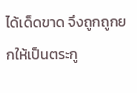ได้เด็ดขาด จึงถูกถูกยกให้เป็นตระกู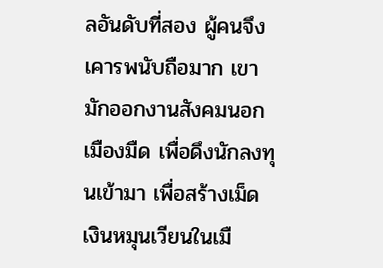ลอันดับที่สอง ผู้คนจึงเคารพนับถือมาก เขามักออกงานสังคมนอกเมืองมืด เพื่อดึงนักลงทุนเข้ามา เพื่อสร้างเม็ดเงินหมุนเวียนในเมื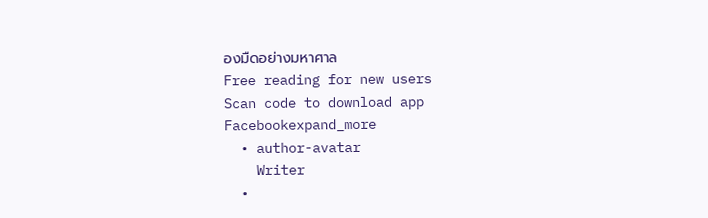องมืดอย่างมหาศาล
Free reading for new users
Scan code to download app
Facebookexpand_more
  • author-avatar
    Writer
  •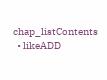chap_listContents
  • likeADD